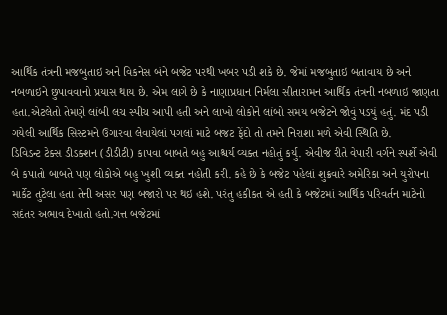આર્થિક તંત્રની મજબુતાઇ અને વિકનેસ બંને બજેટ પરથી ખબર પડી શકે છે. જેમાં મજબુતાઇ બતાવાય છે અને નબળાઇને છુપાવવાનો પ્રયાસ થાય છે. એમ લાગે છે કે નાણાપ્રધાન નિર્મલા સીતારામન આર્થિક તંત્રની નબળાઇ જાણતા હતા.એટલેતો તેમણે લાંબી લચ સ્પીચ આપી હતી અને લાખો લોકોને લાંબો સમય બજેટને જોવું પડયું હતું. મંદ પડી ગયેલી આર્થિક સિસ્ટમને ઉગારવા લેવાયેલાં પગલાં માટે બજટ ફેંદો તો તમને નિરાશા મળે એવી સ્થિતિ છે.
ડિવિડન્ટ ટેક્સ ડીડક્શન (ડીડીટી) કાપવા બાબતે બહુ આશ્ચર્ય વ્યક્ત નહોતું કર્યુ. એવીજ રીતે વેપારી વર્ગને સ્પર્શે એવી બે કપાતો બાબતે પણ લોકોએ બહુ ખુશી વ્યક્ત નહોતી કરી. કહે છે કે બજેટ પહેલાં શુક્રવારે અમેરિકા અને યુરોપના માર્કેટ તુટેલા હતા તેની અસર પણ બજારો પર થઇ હશે. પરંતુ હકીકત એ હતી કે બજેટમાં આર્થિક પરિવર્તન માટેનો સદંતર અભાવ દેખાતો હતો.ગત્ત બજેટમાં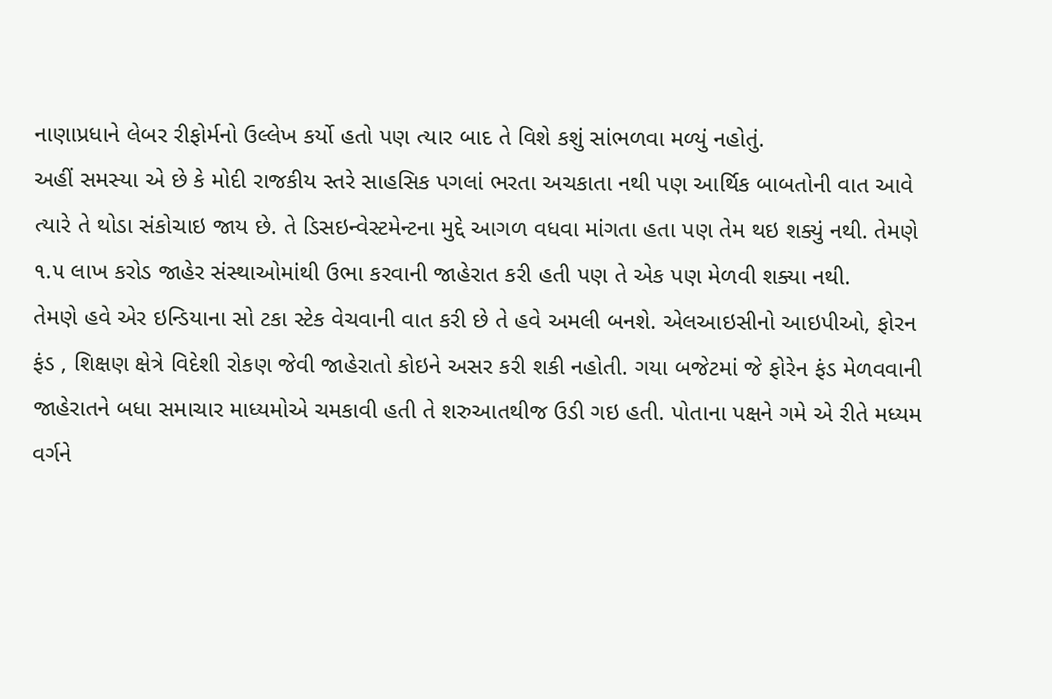નાણાપ્રધાને લેબર રીફોર્મનો ઉલ્લેખ કર્યો હતો પણ ત્યાર બાદ તે વિશે કશું સાંભળવા મળ્યું નહોતું.
અહીં સમસ્યા એ છે કે મોદી રાજકીય સ્તરે સાહસિક પગલાં ભરતા અચકાતા નથી પણ આર્થિક બાબતોની વાત આવે ત્યારે તે થોડા સંકોચાઇ જાય છે. તે ડિસઇન્વેસ્ટમેન્ટના મુદ્દે આગળ વધવા માંગતા હતા પણ તેમ થઇ શક્યું નથી. તેમણે ૧.૫ લાખ કરોડ જાહેર સંસ્થાઓમાંથી ઉભા કરવાની જાહેરાત કરી હતી પણ તે એક પણ મેળવી શક્યા નથી.
તેમણે હવે એર ઇન્ડિયાના સો ટકા સ્ટેક વેચવાની વાત કરી છે તે હવે અમલી બનશે. એલઆઇસીનો આઇપીઓ, ફોરન ફંડ , શિક્ષણ ક્ષેત્રે વિદેશી રોકણ જેવી જાહેરાતો કોઇને અસર કરી શકી નહોતી. ગયા બજેટમાં જે ફોરેન ફંડ મેળવવાની જાહેરાતને બધા સમાચાર માધ્યમોએ ચમકાવી હતી તે શરુઆતથીજ ઉડી ગઇ હતી. પોતાના પક્ષને ગમે એ રીતે મધ્યમ વર્ગને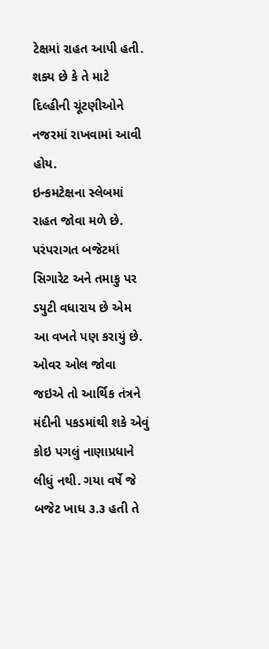ટેક્ષમાં રાહત આપી હતી. શક્ય છે કે તે માટે દિલ્હીની ચૂંટણીઓને નજરમાં રાખવામાં આવી હોય.
ઇન્કમટેક્ષના સ્લેબમાં રાહત જોવા મળે છે. પરંપરાગત બજેટમાં સિગારેટ અને તમાકુ પર ડયુટી વધારાય છે એમ આ વખતે પણ કરાયું છે.
ઓવર ઓલ જોવા જઇએ તો આર્થિક તંત્રને મંદીની પકડમાંથી શકે એવું કોઇ પગલું નાણાપ્રધાને લીધું નથી. ગયા વર્ષે જે બજેટ ખાધ ૩.૩ હતી તે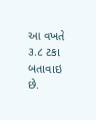આ વખતે ૩.૮ ટકા બતાવાઇ છે.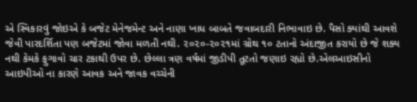એ સ્વિકારવું જોઇએ કે બજેટ મેનેજમેન્ટ અને નાણા ખાધ બાબતે જવાબદારી નિભાવાઇ છે. પૈસો ક્યાંથી આવશે જેવી પારદર્શિતા પણ બજેટમાં જોવા મળતી નથી. ૨૦૨૦-૨૦૨૧માં ગ્રોથ ૧૦ ટતાનો અંદાજીત કરાયો છે જે શક્ય નથી કેમકે ફુગાવો ચાર ટકાથી ઉપર છે. છેલ્લા ત્રણ વર્ષમાં જીડીપી તૂટતો જણાઇ રહ્યો છે.એલઆઇસીનો આઇપીઓ ના કારણે આવક અને જાવક વચ્ચેની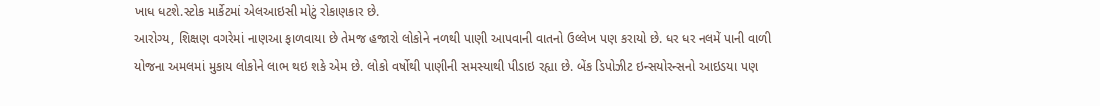ખાધ ધટશે.સ્ટોક માર્કેટમાં એલઆઇસી મોટું રોકાણકાર છે.
આરોગ્ય, શિક્ષણ વગરેમાં નાણઆ ફાળવાયા છે તેમજ હજારો લોકોને નળથી પાણી આપવાની વાતનો ઉલ્લેખ પણ કરાયો છે. ધર ધર નલમેં પાની વાળી યોજના અમલમાં મુકાય લોકોને લાભ થઇ શકે એમ છે. લોકો વર્ષોથી પાણીની સમસ્યાથી પીડાઇ રહ્યા છે. બેંક ડિપોઝીટ ઇન્સયોરન્સનો આઇડયા પણ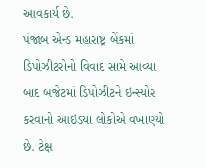આવકાર્ય છે.
પંજાબ એન્ડ મહારાષ્ટ્ર બેંકમાં ડિપોઝીટરોનો વિવાદ સામે આવ્યા બાદ બજેટમાં ડિપોઝીટને ઇન્સ્યોર કરવાનો આઇડયા લોકોએ વખાણ્યો છે. ટેક્ષ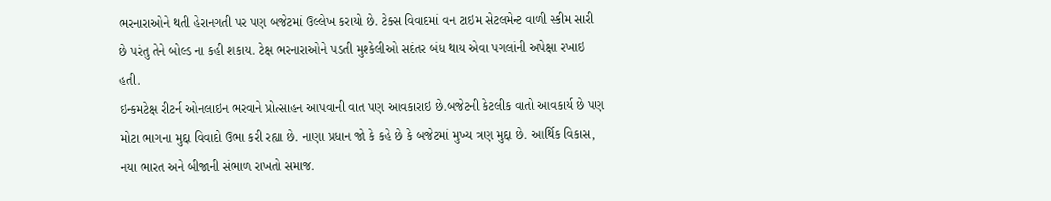ભરનારાઓને થતી હેરાનગતી પર પણ બજેટમાં ઉલ્લેખ કરાયો છે. ટેક્સ વિવાદમાં વન ટાઇમ સેટલમેન્ટ વાળી સ્કીમ સારી છે પરંતુ તેને બોલ્ડ ના કહી શકાય. ટેક્ષ ભરનારાઓને પડતી મુશ્કેલીઓ સદંતર બંધ થાય એવા પગલાંની અપેક્ષા રખાઇ હતી.
ઇન્કમટેક્ષ રીટર્ન ઓનલાઇન ભરવાને પ્રોત્સાહન આપવાની વાત પણ આવકારાઇ છે.બજેટની કેટલીક વાતો આવકાર્ય છે પણ મોટા ભાગના મુદ્દા વિવાદો ઉભા કરી રહ્યા છે. નાણા પ્રધાન જો કે કહે છે કે બજેટમાં મુખ્ય ત્રણ મુદ્દા છે. આર્થિક વિકાસ, નયા ભારત અને બીજાની સંભાળ રાખતો સમાજ.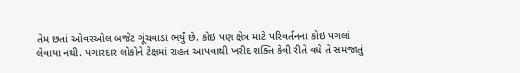તેમ છતાં ઓવરઓલ બજેટ ગૂંચવાડા ભર્યું છે. કોઇ પણ ક્ષેત્ર માટે પરિવર્તનના કોઇ પગલાં લેવાયા નથી. પગારદાર લોકોને ટેક્ષમાં રાહત આપવાથી ખરીદ શક્તિ કેવી રીતે વધે તે સમજાતું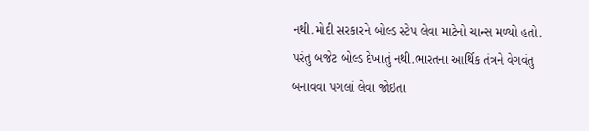નથી.મોદી સરકારને બોલ્ડ સ્ટેપ લેવા માટેનો ચાન્સ મળ્યો હતો. પરંતુ બજેટ બોલ્ડ દેખાતું નથી.ભારતના આર્થિક તંત્રને વેગવંતુ બનાવવા પગલાં લેવા જોઇતા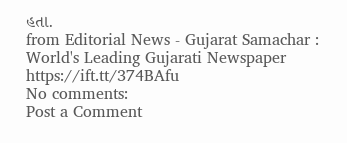હતા.
from Editorial News - Gujarat Samachar : World's Leading Gujarati Newspaper https://ift.tt/374BAfu
No comments:
Post a Comment